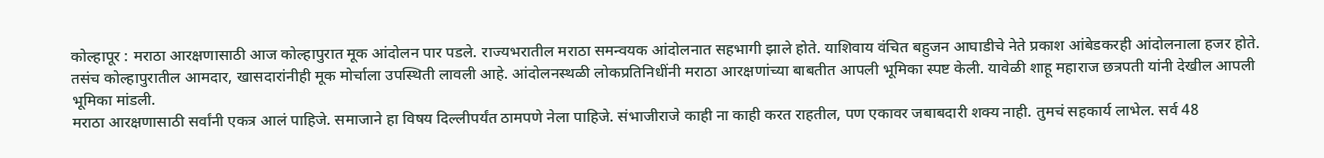कोल्हापूर : मराठा आरक्षणासाठी आज कोल्हापुरात मूक आंदोलन पार पडले. राज्यभरातील मराठा समन्वयक आंदोलनात सहभागी झाले होते. याशिवाय वंचित बहुजन आघाडीचे नेते प्रकाश आंबेडकरही आंदोलनाला हजर होते. तसंच कोल्हापुरातील आमदार, खासदारांनीही मूक मोर्चाला उपस्थिती लावली आहे. आंदोलनस्थळी लोकप्रतिनिधींनी मराठा आरक्षणांच्या बाबतीत आपली भूमिका स्पष्ट केली. यावेळी शाहू महाराज छत्रपती यांनी देखील आपली भूमिका मांडली.
मराठा आरक्षणासाठी सर्वांनी एकत्र आलं पाहिजे. समाजाने हा विषय दिल्लीपर्यंत ठामपणे नेला पाहिजे. संभाजीराजे काही ना काही करत राहतील, पण एकावर जबाबदारी शक्य नाही. तुमचं सहकार्य लाभेल. सर्व 48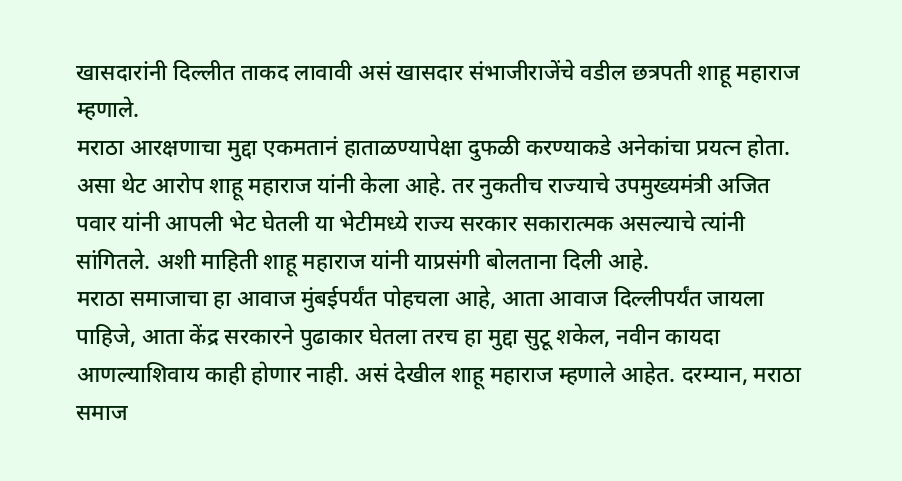खासदारांनी दिल्लीत ताकद लावावी असं खासदार संभाजीराजेंचे वडील छत्रपती शाहू महाराज म्हणाले.
मराठा आरक्षणाचा मुद्दा एकमतानं हाताळण्यापेक्षा दुफळी करण्याकडे अनेकांचा प्रयत्न होता. असा थेट आरोप शाहू महाराज यांनी केला आहे. तर नुकतीच राज्याचे उपमुख्यमंत्री अजित पवार यांनी आपली भेट घेतली या भेटीमध्ये राज्य सरकार सकारात्मक असल्याचे त्यांनी सांगितले. अशी माहिती शाहू महाराज यांनी याप्रसंगी बोलताना दिली आहे.
मराठा समाजाचा हा आवाज मुंबईपर्यंत पोहचला आहे, आता आवाज दिल्लीपर्यंत जायला पाहिजे, आता केंद्र सरकारने पुढाकार घेतला तरच हा मुद्दा सुटू शकेल, नवीन कायदा आणल्याशिवाय काही होणार नाही. असं देखील शाहू महाराज म्हणाले आहेत. दरम्यान, मराठा समाज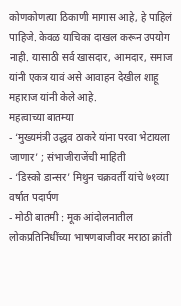कोणकोणत्या ठिकाणी मागास आहे, हे पाहिलं पाहिजे. केवळ याचिका दाखल करून उपयोग नाही. यासाठी सर्व खासदार, आमदार, समाज यांनी एकत्र यावं असे आवाहन देखील शाहू महाराज यांनी केले आहे.
महत्वाच्या बातम्या
- ‘मुख्यमंत्री उद्धव ठाकरे यांना परवा भेटायला जाणार’ ; संभाजीराजेंची माहिती
- ‘डिस्को डान्सर’ मिथुन चक्रवर्ती यांचे ७१व्या वर्षात पदार्पण
- मोठी बातमी : मूक आंदोलनातील लोकप्रतिनिधींच्या भाषणबाजीवर मराठा क्रांती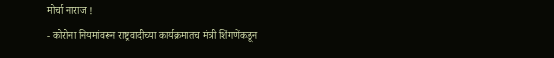मोर्चा नाराज !
- कोरोना नियमांवरून राष्ट्रवादीच्या कार्यक्रमातच मंत्री शिंगणेंकडून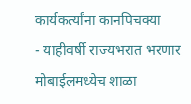कार्यकर्त्यांना कानपिचक्या
- याहीवर्षी राज्यभरात भरणार मोबाईलमध्येच शाळा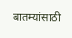बातम्यांसाठी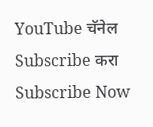YouTube चॅनेल Subscribe करा
Subscribe Now